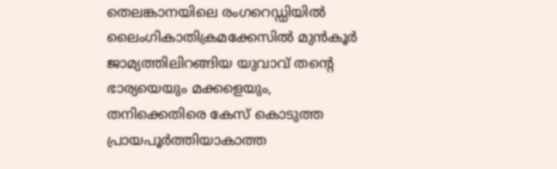തെലങ്കാനയിലെ രംഗറെഡ്ഡിയിൽ ലൈംഗികാതിക്രമക്കേസിൽ മുൻകൂർ ജാമ്യത്തിലിറങ്ങിയ യുവാവ് തന്റെ ഭാര്യയെയും മക്കളെയും, തനിക്കെതിരെ കേസ് കൊടുത്ത പ്രായപൂർത്തിയാകാത്ത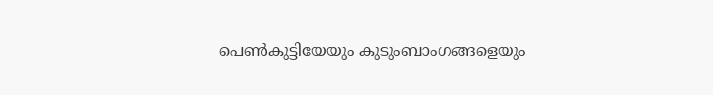പെൺകുട്ടിയേയും കുടുംബാംഗങ്ങളെയും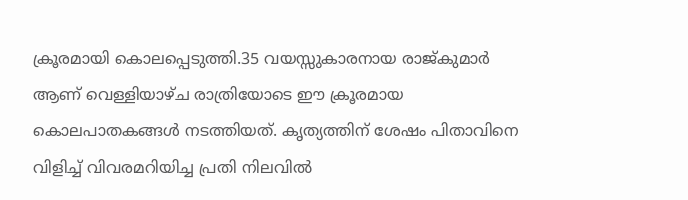ക്രൂരമായി കൊലപ്പെടുത്തി.35 വയസ്സുകാരനായ രാജ്കുമാർ ആണ് വെള്ളിയാഴ്ച രാത്രിയോടെ ഈ ക്രൂരമായ കൊലപാതകങ്ങൾ നടത്തിയത്. കൃത്യത്തിന് ശേഷം പിതാവിനെ വിളിച്ച് വിവരമറിയിച്ച പ്രതി നിലവിൽ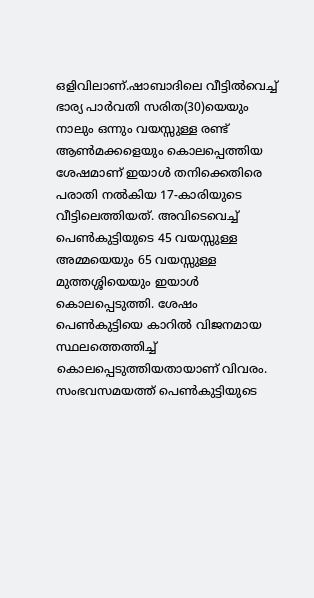ഒളിവിലാണ്.ഷാബാദിലെ വീട്ടിൽവെച്ച് ഭാര്യ പാർവതി സരിത(30)യെയും നാലും ഒന്നും വയസ്സുള്ള രണ്ട് ആൺമക്കളെയും കൊലപ്പെത്തിയ ശേഷമാണ് ഇയാൾ തനിക്കെതിരെ പരാതി നൽകിയ 17-കാരിയുടെ വീട്ടിലെത്തിയത്. അവിടെവെച്ച് പെൺകുട്ടിയുടെ 45 വയസ്സുള്ള അമ്മയെയും 65 വയസ്സുള്ള മുത്തശ്ശിയെയും ഇയാൾ കൊലപ്പെടുത്തി. ശേഷം പെൺകുട്ടിയെ കാറിൽ വിജനമായ സ്ഥലത്തെത്തിച്ച് കൊലപ്പെടുത്തിയതായാണ് വിവരം.
സംഭവസമയത്ത് പെൺകുട്ടിയുടെ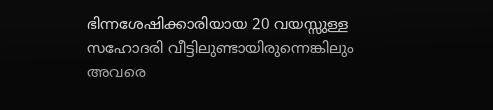ഭിന്നശേഷിക്കാരിയായ 20 വയസ്സുള്ള സഹോദരി വീട്ടിലുണ്ടായിരുന്നെങ്കിലും അവരെ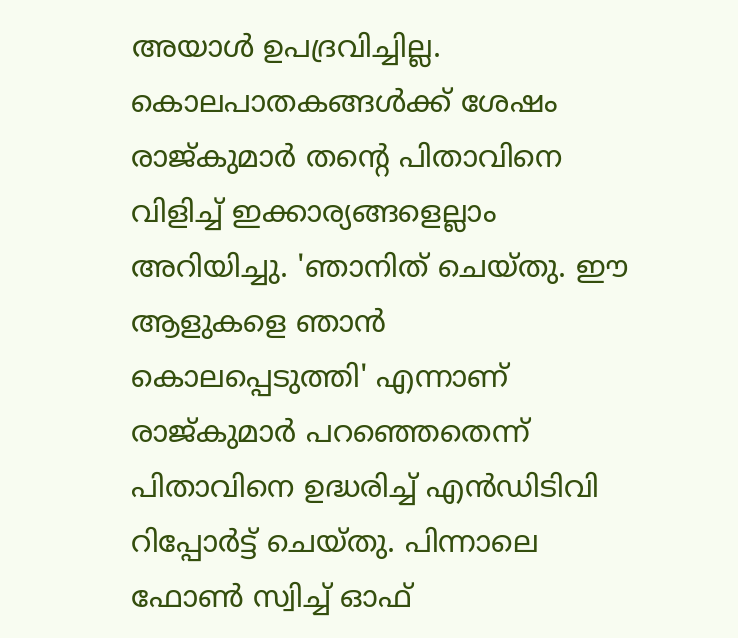അയാൾ ഉപദ്രവിച്ചില്ല. കൊലപാതകങ്ങൾക്ക് ശേഷം രാജ്കുമാർ തന്റെ പിതാവിനെ വിളിച്ച് ഇക്കാര്യങ്ങളെല്ലാം അറിയിച്ചു. 'ഞാനിത് ചെയ്തു. ഈ ആളുകളെ ഞാൻ കൊലപ്പെടുത്തി' എന്നാണ് രാജ്കുമാർ പറഞ്ഞെതെന്ന് പിതാവിനെ ഉദ്ധരിച്ച് എൻഡിടിവി റിപ്പോർട്ട് ചെയ്തു. പിന്നാലെ ഫോൺ സ്വിച്ച് ഓഫ്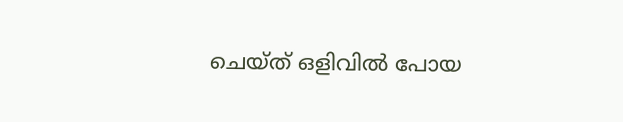ചെയ്ത് ഒളിവിൽ പോയ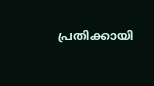പ്രതിക്കായി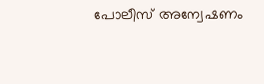പോലീസ് അന്വേഷണം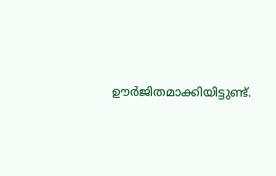ഊർജിതമാക്കിയിട്ടുണ്ട്.